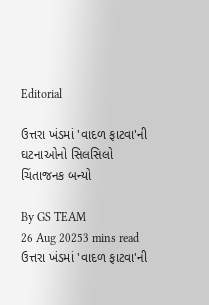Editorial

ઉત્તરા ખંડમાં 'વાદળ ફાટવા'ની ઘટનાઓનો સિલસિલો ચિંતાજનક બન્યો

By GS TEAM
26 Aug 20253 mins read
ઉત્તરા ખંડમાં 'વાદળ ફાટવા'ની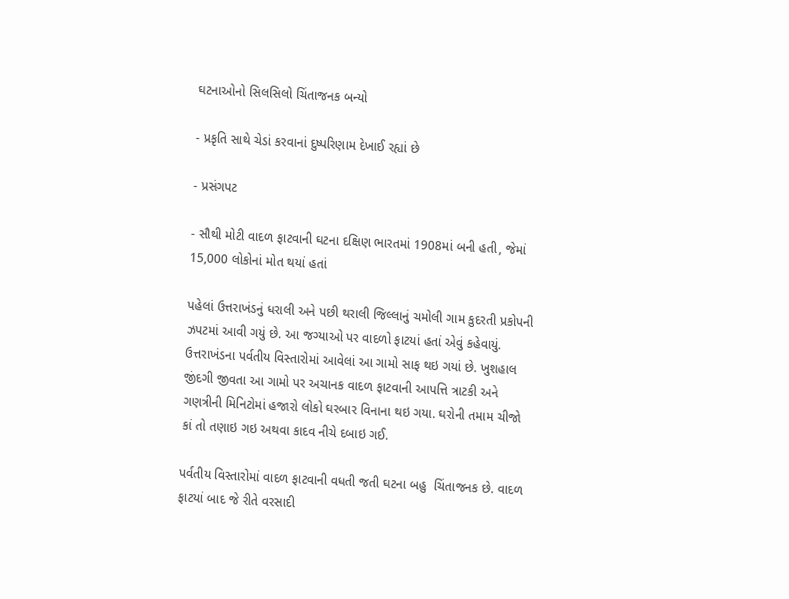ઘટનાઓનો સિલસિલો ચિંતાજનક બન્યો

- પ્રકૃતિ સાથે ચેડાં કરવાનાં દુષ્પરિણામ દેખાઈ રહ્યાં છે

- પ્રસંગપટ

- સૌથી મોટી વાદળ ફાટવાની ઘટના દક્ષિણ ભારતમાં 1908માં બની હતી, જેમાં 15,000 લોકોનાં મોત થયાં હતાં

પહેલાં ઉત્તરાખંડનું ધરાલી અને પછી થરાલી જિલ્લાનું ચમોલી ગામ કુદરતી પ્રકોપની ઝપટમાં આવી ગયું છે. આ જગ્યાઓ પર વાદળો ફાટયાં હતાં એવું કહેવાયું. ઉત્તરાખંડના પર્વતીય વિસ્તારોમાં આવેલાં આ ગામો સાફ થઇ ગયાં છે. ખુશહાલ જીંદગી જીવતા આ ગામો પર અચાનક વાદળ ફાટવાની આપત્તિ ત્રાટકી અને ગણત્રીની મિનિટોમાં હજારો લોકો ઘરબાર વિનાના થઇ ગયા. ઘરોની તમામ ચીજો કાં તો તણાઇ ગઇ અથવા કાદવ નીચે દબાઇ ગઈ.

પર્વતીય વિસ્તારોમાં વાદળ ફાટવાની વધતી જતી ઘટના બહુ  ચિંતાજનક છે. વાદળ ફાટયાં બાદ જે રીતે વરસાદી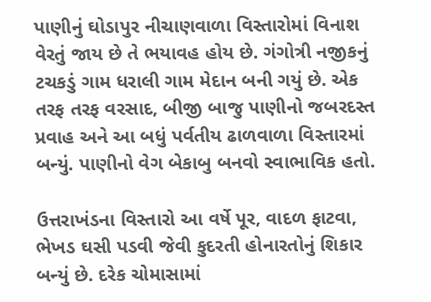પાણીનું ઘોડાપુર નીચાણવાળા વિસ્તારોમાં વિનાશ વેરતું જાય છે તે ભયાવહ હોય છે. ગંગોત્રી નજીકનું  ટચકડું ગામ ધરાલી ગામ મેદાન બની ગયું છે. એક તરફ તરફ વરસાદ, બીજી બાજુ પાણીનો જબરદસ્ત પ્રવાહ અને આ બધું પર્વતીય ઢાળવાળા વિસ્તારમાં બન્યું. પાણીનો વેગ બેકાબુ બનવો સ્વાભાવિક હતો.

ઉત્તરાખંડના વિસ્તારો આ વર્ષે પૂર, વાદળ ફાટવા, ભેખડ ઘસી પડવી જેવી કુદરતી હોનારતોનું શિકાર બન્યું છે. દરેક ચોમાસામાં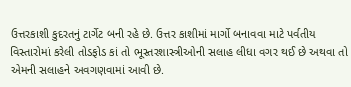ઉત્તરકાશી કુદરતનું ટાર્ગેટ બની રહે છે. ઉત્તર કાશીમાં માર્ગો બનાવવા માટે પર્વતીય વિસ્તારોમાં કરેલી તોડફોડ કાં તો ભૂસ્તરશાસ્ત્રીઓની સલાહ લીધા વગર થઈ છે અથવા તો એમની સલાહને અવગણવામાં આવી છે.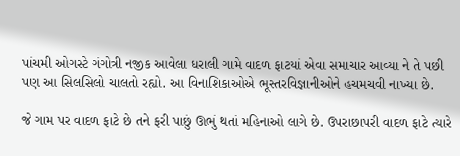પાંચમી ઓગસ્ટે ગંગોત્રી નજીક આવેલા ધરાલી ગામે વાદળ ફાટયાં એવા સમાચાર આવ્યા ને તે પછી પણ આ સિલસિલો ચાલતો રહ્યો. આ વિનાશિકાઓએ ભૂસ્તરવિજ્ઞાનીઓને હચમચવી નાખ્યા છે.

જે ગામ પર વાદળ ફાટે છે તને ફરી પાછું ઊભું થતાં મહિનાઓ લાગે છે. ઉપરાછાપરી વાદળ ફાટે ત્યારે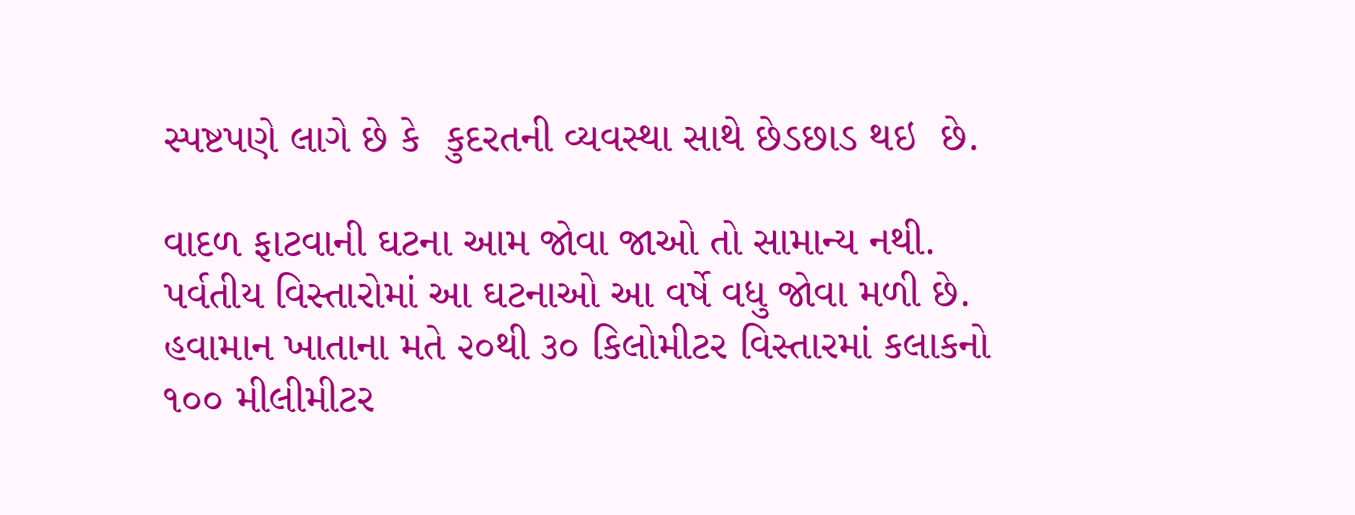સ્પષ્ટપણે લાગે છે કે  કુદરતની વ્યવસ્થા સાથે છેડછાડ થઇ  છે.

વાદળ ફાટવાની ઘટના આમ જોવા જાઓ તો સામાન્ય નથી. પર્વતીય વિસ્તારોમાં આ ઘટનાઓ આ વર્ષે વધુ જોવા મળી છે. હવામાન ખાતાના મતે ૨૦થી ૩૦ કિલોમીટર વિસ્તારમાં કલાકનો ૧૦૦ મીલીમીટર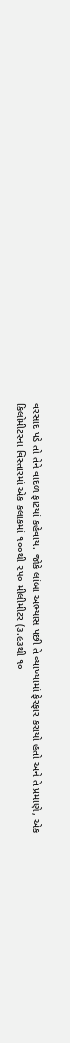વરસાદ પડે તો તેને વાદળ ફાટયાં કહેવાય. જોકે લાંબા અભ્યાસ પછી તે વ્યાખ્યામાં ફેરફાર કરાયો હતો અને તે પ્રમાણે, એક કિલોમીટરના વિસ્તારમાં એક કલાકમાં ૧૦૦થી ૨૫૦ મીલીમીટર (૩.૯૩થી ૧૦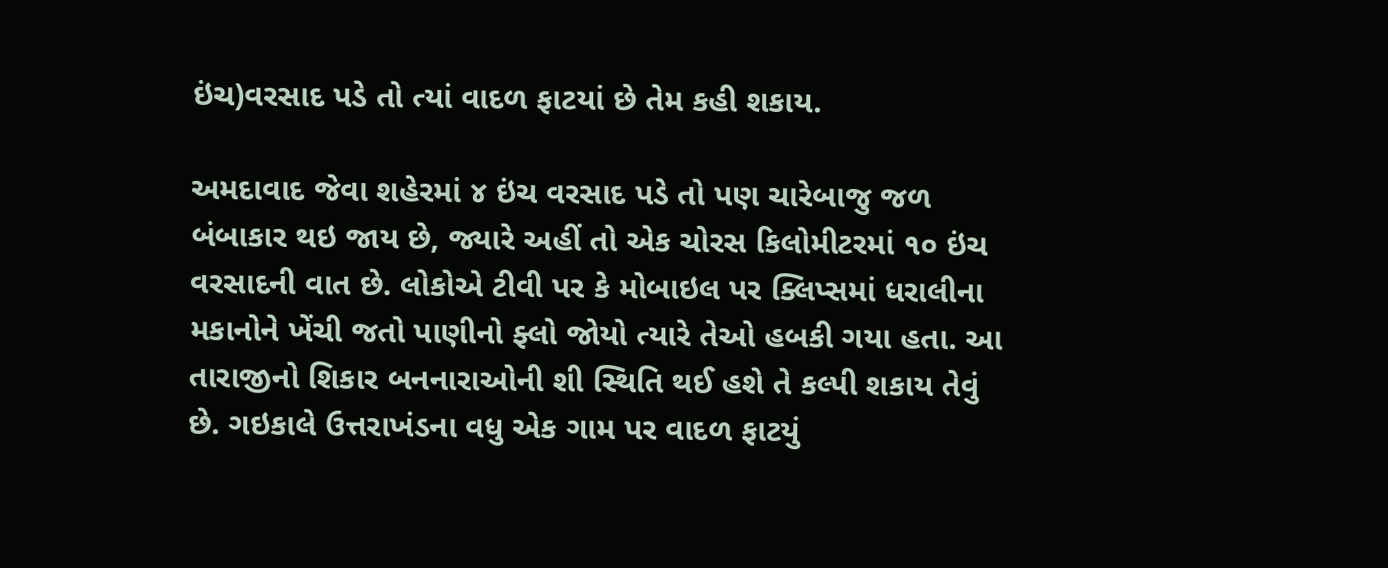ઇંચ)વરસાદ પડે તો ત્યાં વાદળ ફાટયાં છે તેમ કહી શકાય.

અમદાવાદ જેવા શહેરમાં ૪ ઇંચ વરસાદ પડે તો પણ ચારેબાજુ જળ બંબાકાર થઇ જાય છે, જ્યારે અહીં તો એક ચોરસ કિલોમીટરમાં ૧૦ ઇંચ વરસાદની વાત છે. લોકોએ ટીવી પર કે મોબાઇલ પર ક્લિપ્સમાં ધરાલીના મકાનોને ખેંચી જતો પાણીનો ફ્લો જોયો ત્યારે તેઓ હબકી ગયા હતા. આ તારાજીનો શિકાર બનનારાઓની શી સ્થિતિ થઈ હશે તે કલ્પી શકાય તેવું છે. ગઇકાલે ઉત્તરાખંડના વધુ એક ગામ પર વાદળ ફાટયું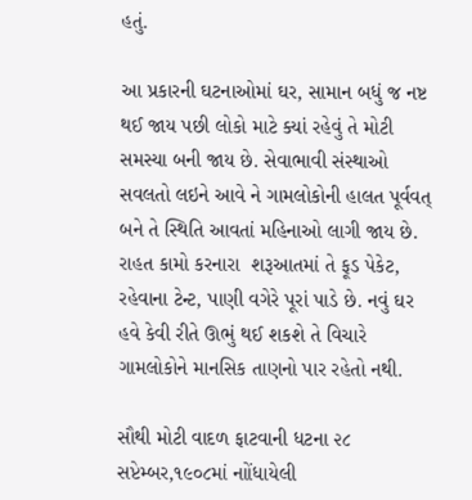હતું.

આ પ્રકારની ઘટનાઓમાં ઘર, સામાન બધું જ નષ્ટ થઈ જાય પછી લોકો માટે ક્યાં રહેવું તે મોટી સમસ્યા બની જાય છે. સેવાભાવી સંસ્થાઓ સવલતો લઇને આવે ને ગામલોકોની હાલત પૂર્વવત્ બને તે સ્થિતિ આવતાં મહિનાઓ લાગી જાય છે. રાહત કામો કરનારા  શરૂઆતમાં તે ફૂડ પેકેટ, રહેવાના ટેન્ટ, પાણી વગેરે પૂરાં પાડે છે. નવું ઘર હવે કેવી રીતે ઊભું થઈ શકશે તે વિચારે ગામલોકોને માનસિક તાણનો પાર રહેતો નથી.

સૌથી મોટી વાદળ ફાટવાની ધટના ૨૮ સપ્ટેમ્બર,૧૯૦૮માં નાોંધાયેલી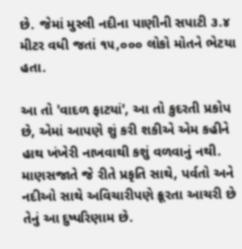છે. જેમાં મુસ્લી નદીના પાણીની સપાટી ૩.૪ મીટર વધી જતાં ૧૫,૦૦૦ લોકો મોતને ભેટયા હતા.

આ તો 'વાદળ ફાટયાં', આ તો કુદરતી પ્રકોપ છે, એમાં આપણે શું કરી શકીએ એમ કહીને હાથ ખંખેરી નાખવાથી કશું વળવાનું નથી. માણસજાતે જે રીતે પ્રકૃતિ સાથે, પર્વતો અને નદીઓ સાથે અવિચારીપણે ક્રૂરતા આચરી છે તેનું આ દુષ્પરિણામ છે.